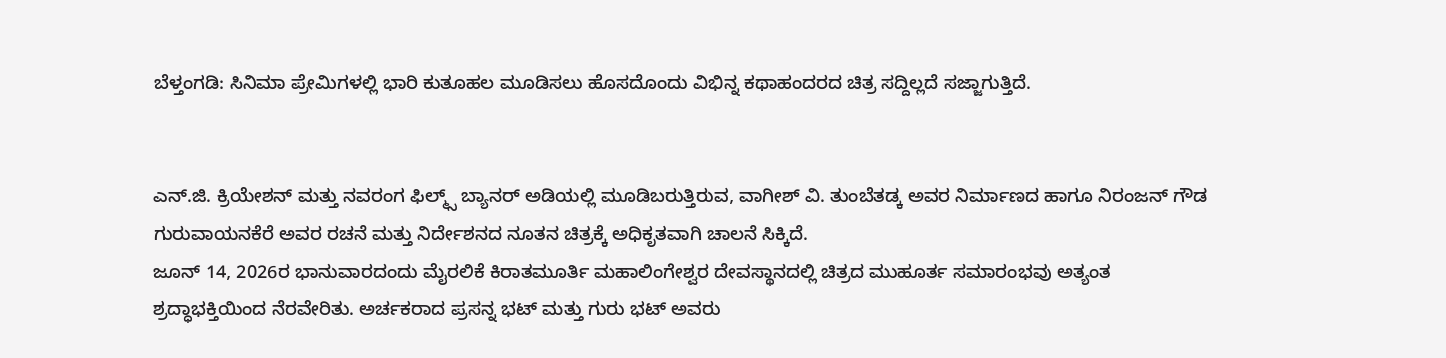ಬೆಳ್ತಂಗಡಿ: ಸಿನಿಮಾ ಪ್ರೇಮಿಗಳಲ್ಲಿ ಭಾರಿ ಕುತೂಹಲ ಮೂಡಿಸಲು ಹೊಸದೊಂದು ವಿಭಿನ್ನ ಕಥಾಹಂದರದ ಚಿತ್ರ ಸದ್ದಿಲ್ಲದೆ ಸಜ್ಜಾಗುತ್ತಿದೆ.


ಎನ್.ಜಿ. ಕ್ರಿಯೇಶನ್ ಮತ್ತು ನವರಂಗ ಫಿಲ್ಮ್ಸ್ ಬ್ಯಾನರ್ ಅಡಿಯಲ್ಲಿ ಮೂಡಿಬರುತ್ತಿರುವ, ವಾಗೀಶ್ ವಿ. ತುಂಬೆತಡ್ಕ ಅವರ ನಿರ್ಮಾಣದ ಹಾಗೂ ನಿರಂಜನ್ ಗೌಡ ಗುರುವಾಯನಕೆರೆ ಅವರ ರಚನೆ ಮತ್ತು ನಿರ್ದೇಶನದ ನೂತನ ಚಿತ್ರಕ್ಕೆ ಅಧಿಕೃತವಾಗಿ ಚಾಲನೆ ಸಿಕ್ಕಿದೆ.
ಜೂನ್ 14, 2026ರ ಭಾನುವಾರದಂದು ಮೈರಲಿಕೆ ಕಿರಾತಮೂರ್ತಿ ಮಹಾಲಿಂಗೇಶ್ವರ ದೇವಸ್ಥಾನದಲ್ಲಿ ಚಿತ್ರದ ಮುಹೂರ್ತ ಸಮಾರಂಭವು ಅತ್ಯಂತ ಶ್ರದ್ಧಾಭಕ್ತಿಯಿಂದ ನೆರವೇರಿತು. ಅರ್ಚಕರಾದ ಪ್ರಸನ್ನ ಭಟ್ ಮತ್ತು ಗುರು ಭಟ್ ಅವರು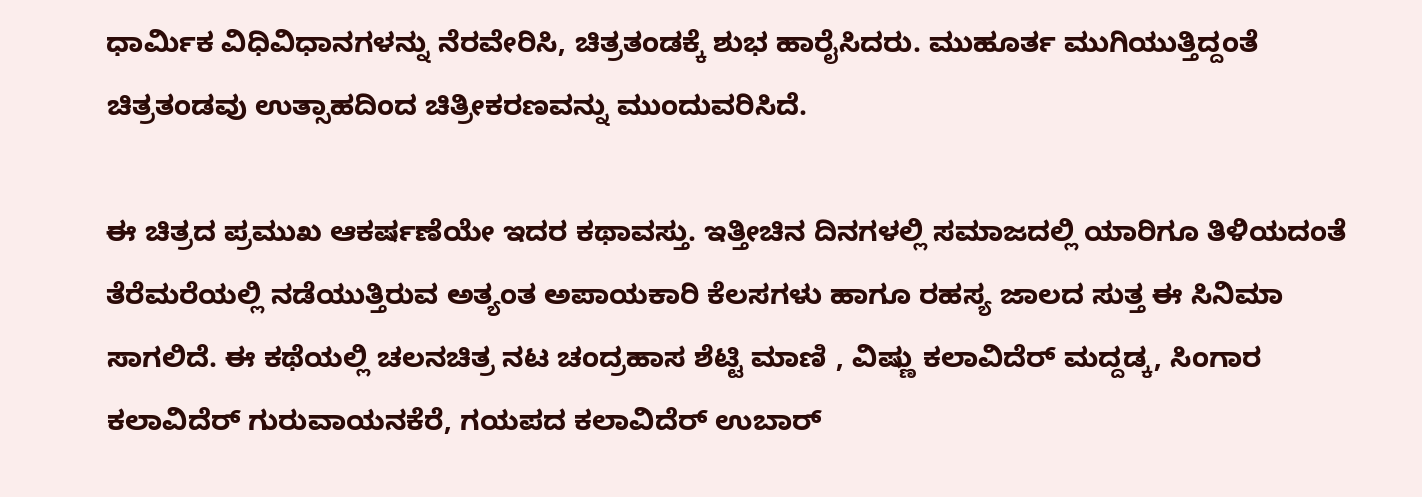ಧಾರ್ಮಿಕ ವಿಧಿವಿಧಾನಗಳನ್ನು ನೆರವೇರಿಸಿ, ಚಿತ್ರತಂಡಕ್ಕೆ ಶುಭ ಹಾರೈಸಿದರು. ಮುಹೂರ್ತ ಮುಗಿಯುತ್ತಿದ್ದಂತೆ ಚಿತ್ರತಂಡವು ಉತ್ಸಾಹದಿಂದ ಚಿತ್ರೀಕರಣವನ್ನು ಮುಂದುವರಿಸಿದೆ.

ಈ ಚಿತ್ರದ ಪ್ರಮುಖ ಆಕರ್ಷಣೆಯೇ ಇದರ ಕಥಾವಸ್ತು. ಇತ್ತೀಚಿನ ದಿನಗಳಲ್ಲಿ ಸಮಾಜದಲ್ಲಿ ಯಾರಿಗೂ ತಿಳಿಯದಂತೆ ತೆರೆಮರೆಯಲ್ಲಿ ನಡೆಯುತ್ತಿರುವ ಅತ್ಯಂತ ಅಪಾಯಕಾರಿ ಕೆಲಸಗಳು ಹಾಗೂ ರಹಸ್ಯ ಜಾಲದ ಸುತ್ತ ಈ ಸಿನಿಮಾ ಸಾಗಲಿದೆ. ಈ ಕಥೆಯಲ್ಲಿ ಚಲನಚಿತ್ರ ನಟ ಚಂದ್ರಹಾಸ ಶೆಟ್ಟಿ ಮಾಣಿ , ವಿಷ್ಣು ಕಲಾವಿದೆರ್ ಮದ್ದಡ್ಕ, ಸಿಂಗಾರ ಕಲಾವಿದೆರ್ ಗುರುವಾಯನಕೆರೆ, ಗಯಪದ ಕಲಾವಿದೆರ್ ಉಬಾರ್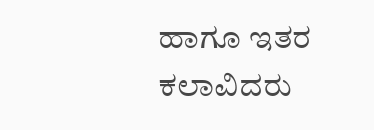ಹಾಗೂ ಇತರ ಕಲಾವಿದರು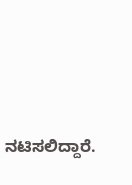ನಟಿಸಲಿದ್ದಾರೆ.